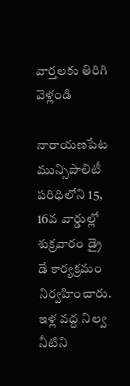వార్తలకు తిరిగి వెళ్లండి

నారాయణపేట మున్సిపాలిటీ పరిధిలోని 15, 16వ వార్డుల్లో శుక్రవారం డ్రై డే కార్యక్రమం నిర్వహించారు. ఇళ్ల వద్ద నిల్వ నీటిని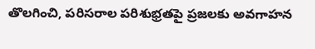తొలగించి, పరిసరాల పరిశుభ్రతపై ప్రజలకు అవగాహన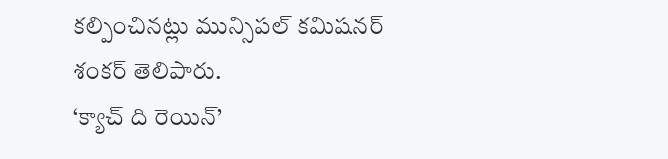కల్పించినట్లు మున్సిపల్ కమిషనర్ శంకర్ తెలిపారు.
‘క్యాచ్ ది రెయిన్’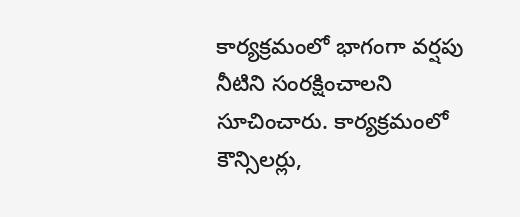కార్యక్రమంలో భాగంగా వర్షపు నీటిని సంరక్షించాలని సూచించారు. కార్యక్రమంలో కౌన్సిలర్లు,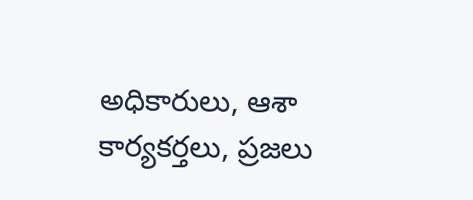అధికారులు, ఆశా కార్యకర్తలు, ప్రజలు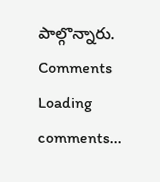పాల్గొన్నారు.
Comments
Loading comments...